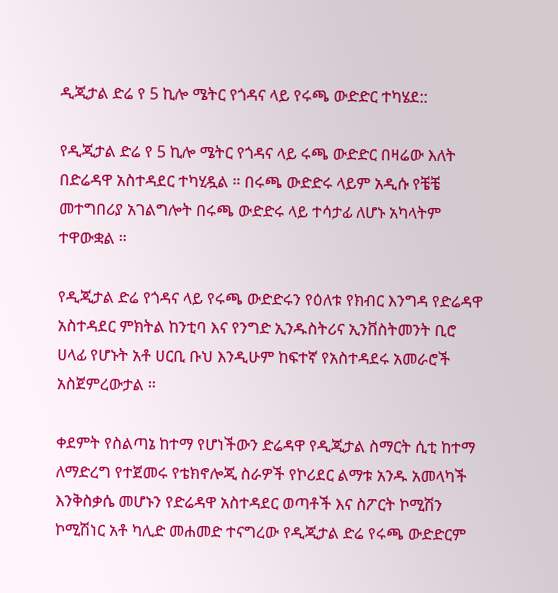ዲጂታል ድሬ የ 5 ኪሎ ሜትር የጎዳና ላይ የሩጫ ውድድር ተካሄደ::

የዲጂታል ድሬ የ 5 ኪሎ ሜትር የጎዳና ላይ ሩጫ ውድድር በዛሬው እለት በድሬዳዋ አስተዳደር ተካሂዷል ። በሩጫ ውድድሩ ላይም አዲሱ የቼቼ መተግበሪያ አገልግሎት በሩጫ ውድድሩ ላይ ተሳታፊ ለሆኑ አካላትም ተዋውቋል ።

የዲጂታል ድሬ የጎዳና ላይ የሩጫ ውድድሩን የዕለቱ የክብር እንግዳ የድሬዳዋ አስተዳደር ምክትል ከንቲባ እና የንግድ ኢንዱስትሪና ኢንቨስትመንት ቢሮ ሀላፊ የሆኑት አቶ ሀርቢ ቡህ እንዲሁም ከፍተኛ የአስተዳደሩ አመራሮች አስጀምረውታል ።

ቀደምት የስልጣኔ ከተማ የሆነችውን ድሬዳዋ የዲጂታል ስማርት ሲቲ ከተማ ለማድረግ የተጀመሩ የቴክኖሎጂ ስራዎች የኮሪደር ልማቱ አንዱ አመላካች እንቅስቃሴ መሆኑን የድሬዳዋ አስተዳደር ወጣቶች እና ስፖርት ኮሚሽን ኮሚሽነር አቶ ካሊድ መሐመድ ተናግረው የዲጂታል ድሬ የሩጫ ውድድርም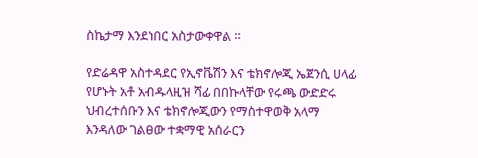ስኬታማ እንደነበር አስታውቀዋል ።

የድሬዳዋ አስተዳደር የኢኖቬሽን እና ቴክኖሎጂ ኤጀንሲ ሀላፊ የሆኑት አቶ አብዱላዚዝ ሻፊ በበኩላቸው የሩጫ ውድድሩ ህብረተሰቡን እና ቴክኖሎጂውን የማስተዋወቅ አላማ እንዳለው ገልፀው ተቋማዊ አሰራርን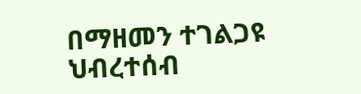በማዘመን ተገልጋዩ ህብረተሰብ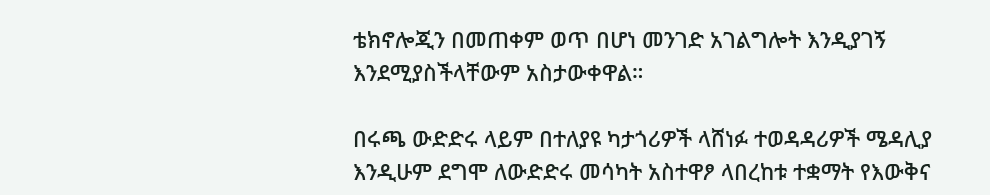ቴክኖሎጂን በመጠቀም ወጥ በሆነ መንገድ አገልግሎት እንዲያገኝ እንደሚያስችላቸውም አስታውቀዋል።

በሩጫ ውድድሩ ላይም በተለያዩ ካታጎሪዎች ላሸነፉ ተወዳዳሪዎች ሜዳሊያ እንዲሁም ደግሞ ለውድድሩ መሳካት አስተዋፆ ላበረከቱ ተቋማት የእውቅና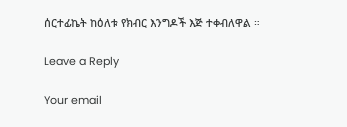ሰርተፊኬት ከዕለቱ የክብር እንግዶች እጅ ተቀብለዋል ።

Leave a Reply

Your email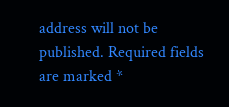address will not be published. Required fields are marked *